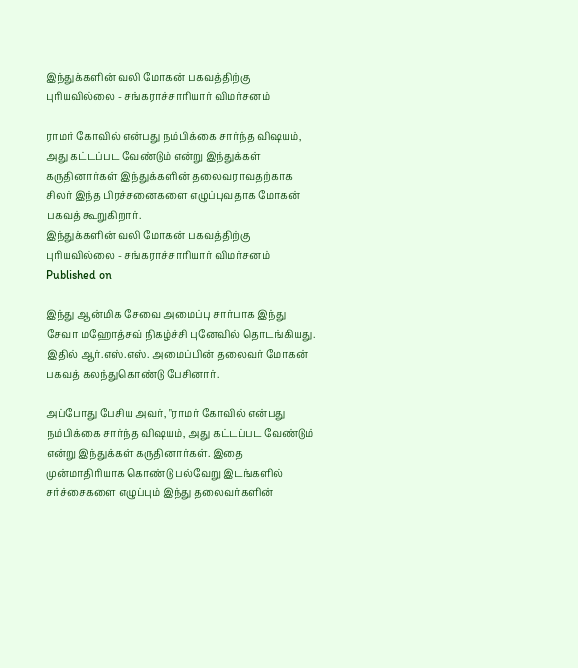இந்துக்களின் வலி மோகன் பகவத்திற்கு புரியவில்லை - சங்கராச்சாரியார் விமர்சனம்

ராமர் கோவில் என்பது நம்பிக்கை சார்ந்த விஷயம், அது கட்டப்பட வேண்டும் என்று இந்துக்கள் கருதினார்கள் இந்துக்களின் தலைவராவதற்காக சிலர் இந்த பிரச்சனைகளை எழுப்புவதாக மோகன் பகவத் கூறுகிறார்.
இந்துக்களின் வலி மோகன் பகவத்திற்கு புரியவில்லை - சங்கராச்சாரியார் விமர்சனம்
Published on

இந்து ஆன்மிக சேவை அமைப்பு சார்பாக இந்து சேவா மஹோத்சவ் நிகழ்ச்சி புனேவில் தொடங்கியது. இதில் ஆர்.எஸ்.எஸ். அமைப்பின் தலைவர் மோகன் பகவத் கலந்துகொண்டு பேசினார்.

அப்போது பேசிய அவர், "ராமர் கோவில் என்பது நம்பிக்கை சார்ந்த விஷயம், அது கட்டப்பட வேண்டும் என்று இந்துக்கள் கருதினார்கள். இதை முன்மாதிரியாக கொண்டு பல்வேறு இடங்களில் சர்ச்சைகளை எழுப்பும் இந்து தலைவர்களின்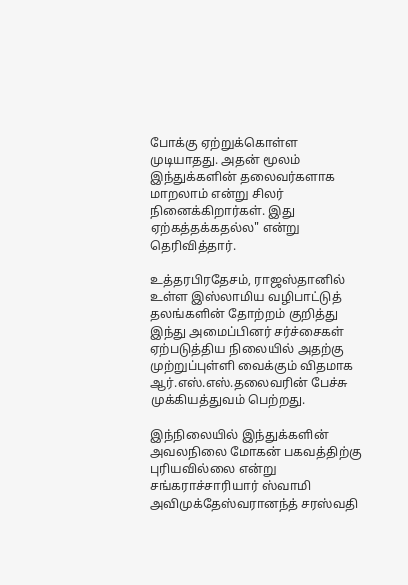போக்கு ஏற்றுக்கொள்ள முடியாதது. அதன் மூலம் இந்துக்களின் தலைவர்களாக மாறலாம் என்று சிலர் நினைக்கிறார்கள். இது ஏற்கத்தக்கதல்ல" என்று தெரிவித்தார்.

உத்தரபிரதேசம், ராஜஸ்தானில் உள்ள இஸ்லாமிய வழிபாட்டுத் தலங்களின் தோற்றம் குறித்து இந்து அமைப்பினர் சர்ச்சைகள் ஏற்படுத்திய நிலையில் அதற்கு முற்றுப்புள்ளி வைக்கும் விதமாக ஆர்.எஸ்.எஸ்.தலைவரின் பேச்சு முக்கியத்துவம் பெற்றது.

இந்நிலையில் இந்துக்களின் அவலநிலை மோகன் பகவத்திற்கு புரியவில்லை என்று சங்கராச்சாரியார் ஸ்வாமி அவிமுக்தேஸ்வரானந்த் சரஸ்வதி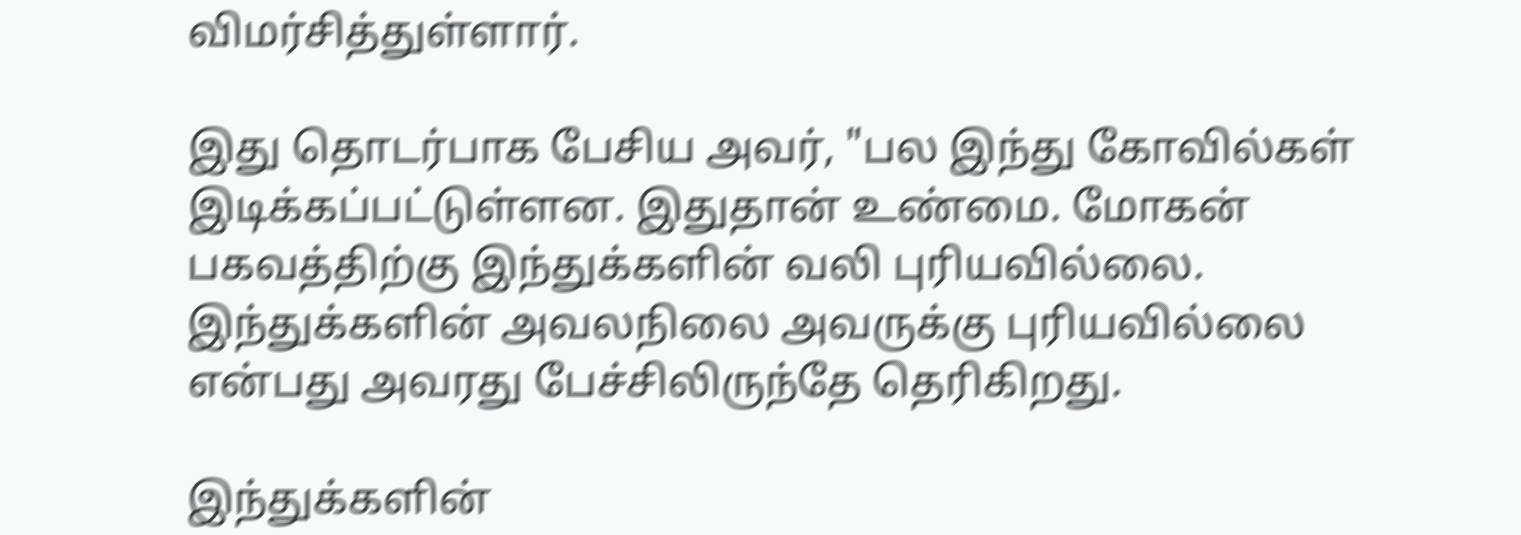விமர்சித்துள்ளார்.

இது தொடர்பாக பேசிய அவர், "பல இந்து கோவில்கள் இடிக்கப்பட்டுள்ளன. இதுதான் உண்மை. மோகன் பகவத்திற்கு இந்துக்களின் வலி புரியவில்லை. இந்துக்களின் அவலநிலை அவருக்கு புரியவில்லை என்பது அவரது பேச்சிலிருந்தே தெரிகிறது.

இந்துக்களின்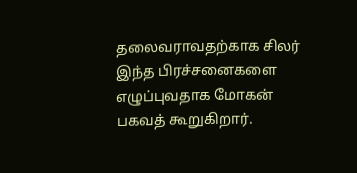தலைவராவதற்காக சிலர் இந்த பிரச்சனைகளை எழுப்புவதாக மோகன் பகவத் கூறுகிறார்.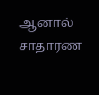ஆனால் சாதாரண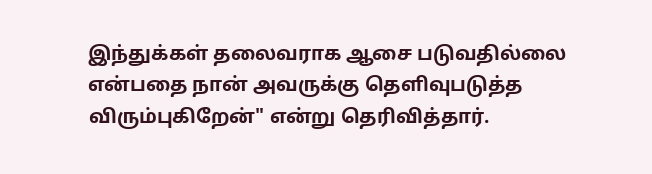இந்துக்கள் தலைவராக ஆசை படுவதில்லை என்பதை நான் அவருக்கு தெளிவுபடுத்த விரும்புகிறேன்" என்று தெரிவித்தார்.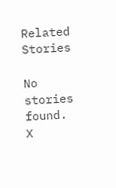Related Stories

No stories found.
X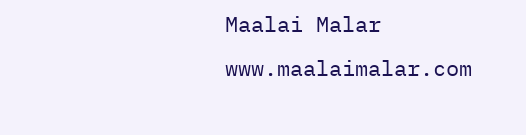Maalai Malar
www.maalaimalar.com